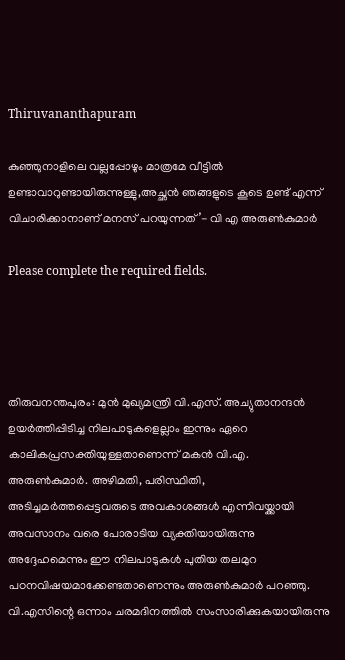Thiruvananthapuram

കുഞ്ഞുനാളിലെ വല്ലപ്പോഴും മാത്രമേ വീട്ടില്‍ ഉണ്ടാവാറുണ്ടായിരുന്നുള്ളു,അച്ഛന്‍ ഞങ്ങളുടെ കൂടെ ഉണ്ട് എന്ന് വിചാരിക്കാനാണ് മനസ് പറയുന്നത്’- വി എ അരുണ്‍കുമാര്‍

Please complete the required fields.




തിരുവനന്തപുരം: മുൻ മുഖ്യമന്ത്രി വി.എസ്. അച്യുതാനന്ദൻ ഉയർത്തിപ്പിടിച്ച നിലപാടുകളെല്ലാം ഇന്നും ഏറെ കാലികപ്രസക്തിയുള്ളതാണെന്ന് മകൻ വി.എ. അരുൺകുമാർ. അഴിമതി, പരിസ്ഥിതി, അടിച്ചമർത്തപ്പെട്ടവരുടെ അവകാശങ്ങൾ എന്നിവയ്ക്കായി അവസാനം വരെ പോരാടിയ വ്യക്തിയായിരുന്നു അദ്ദേഹമെന്നും ഈ നിലപാടുകൾ പുതിയ തലമുറ പഠനവിഷയമാക്കേണ്ടതാണെന്നും അരുൺകുമാർ പറഞ്ഞു. വി.എസിന്റെ ഒന്നാം ചരമദിനത്തിൽ സംസാരിക്കുകയായിരുന്നു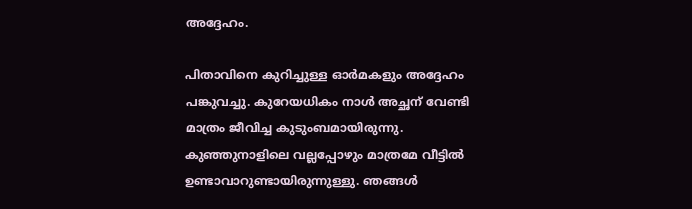അദ്ദേഹം.

പിതാവിനെ കുറിച്ചുള്ള ഓര്‍മകളും അദ്ദേഹം പങ്കുവച്ചു. കുറേയധികം നാള്‍ അച്ഛന് വേണ്ടി മാത്രം ജീവിച്ച കുടുംബമായിരുന്നു. കുഞ്ഞുനാളിലെ വല്ലപ്പോഴും മാത്രമേ വീട്ടില്‍ ഉണ്ടാവാറുണ്ടായിരുന്നുള്ളു. ഞങ്ങള്‍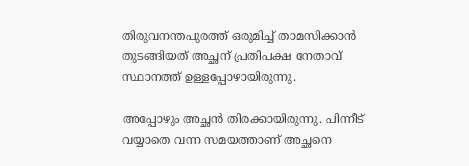തിരുവനന്തപുരത്ത് ഒരുമിച്ച് താമസിക്കാന്‍ തുടങ്ങിയത് അച്ഛന് പ്രതിപക്ഷ നേതാവ് സ്ഥാനത്ത് ഉള്ളപ്പോഴായിരുന്നു.

അപ്പോഴും അച്ഛന്‍ തിരക്കായിരുന്നു. പിന്നീട് വയ്യാതെ വന്ന സമയത്താണ് അച്ഛനെ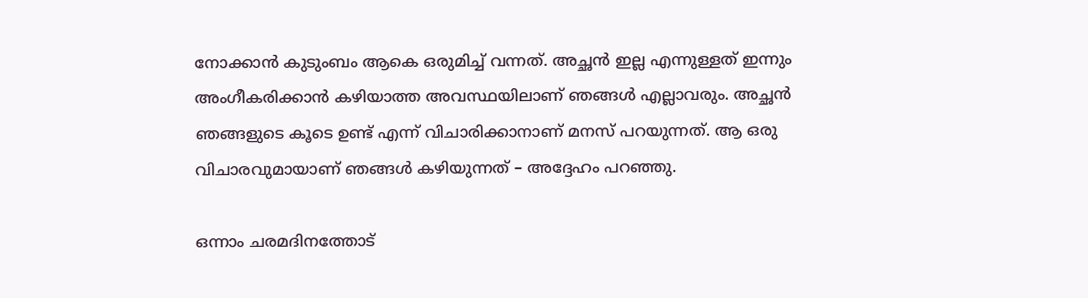നോക്കാന്‍ കുടുംബം ആകെ ഒരുമിച്ച് വന്നത്. അച്ഛന്‍ ഇല്ല എന്നുള്ളത് ഇന്നും അംഗീകരിക്കാന്‍ കഴിയാത്ത അവസ്ഥയിലാണ് ഞങ്ങള്‍ എല്ലാവരും. അച്ഛന്‍ ഞങ്ങളുടെ കൂടെ ഉണ്ട് എന്ന് വിചാരിക്കാനാണ് മനസ് പറയുന്നത്. ആ ഒരു വിചാരവുമായാണ് ഞങ്ങള്‍ കഴിയുന്നത് – അദ്ദേഹം പറഞ്ഞു.

ഒന്നാം ചരമദിനത്തോട്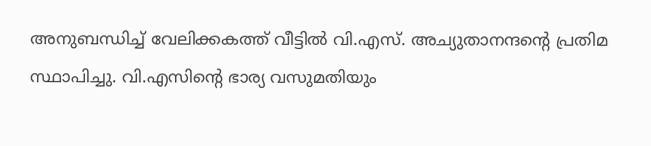അനുബന്ധിച്ച് വേലിക്കകത്ത് വീട്ടിൽ വി.എസ്. അച്യുതാനന്ദന്റെ പ്രതിമ സ്ഥാപിച്ചു. വി.എസിന്റെ ഭാര്യ വസുമതിയും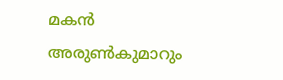മകൻ അരുൺകുമാറും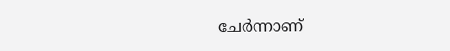ചേർന്നാണ്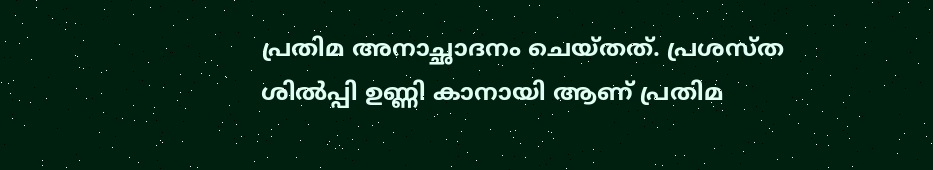പ്രതിമ അനാച്ഛാദനം ചെയ്തത്. പ്രശസ്ത ശിൽപ്പി ഉണ്ണി കാനായി ആണ് പ്രതിമ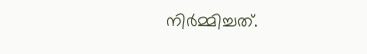നിർമ്മിച്ചത്.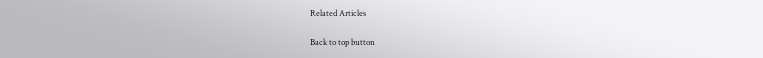Related Articles

Back to top button